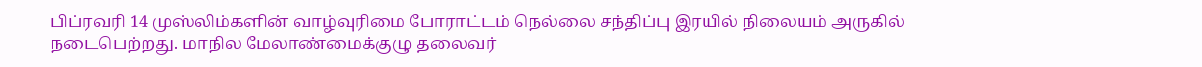பிப்ரவரி 14 முஸ்லிம்களின் வாழ்வுரிமை போராட்டம் நெல்லை சந்திப்பு இரயில் நிலையம் அருகில் நடைபெற்றது. மாநில மேலாண்மைக்குழு தலைவர்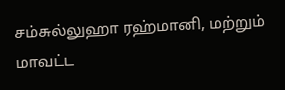சம்சுல்லுஹா ரஹ்மானி, மற்றும் மாவட்ட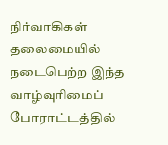நிர்வாகிகள் தலைமையில் நடைபெற்ற இந்த வாழ்வுரிமைப் போராட்டத்தில்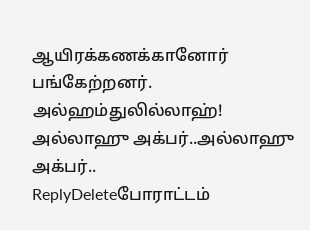ஆயிரக்கணக்கானோர் பங்கேற்றனர். அல்ஹம்துலில்லாஹ்!
அல்லாஹு அக்பர்..அல்லாஹு அக்பர்..
ReplyDeleteபோராட்டம்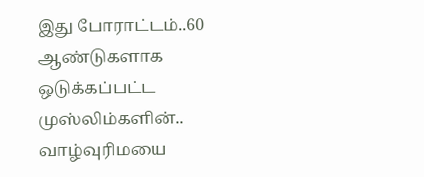இது போராட்டம்..60 ஆண்டுகளாக ஒடுக்கப்பட்ட முஸ்லிம்களின்.. வாழ்வுரிமயை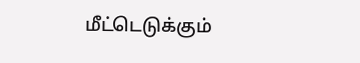மீட்டெடுக்கும்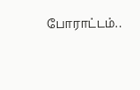போராட்டம்..